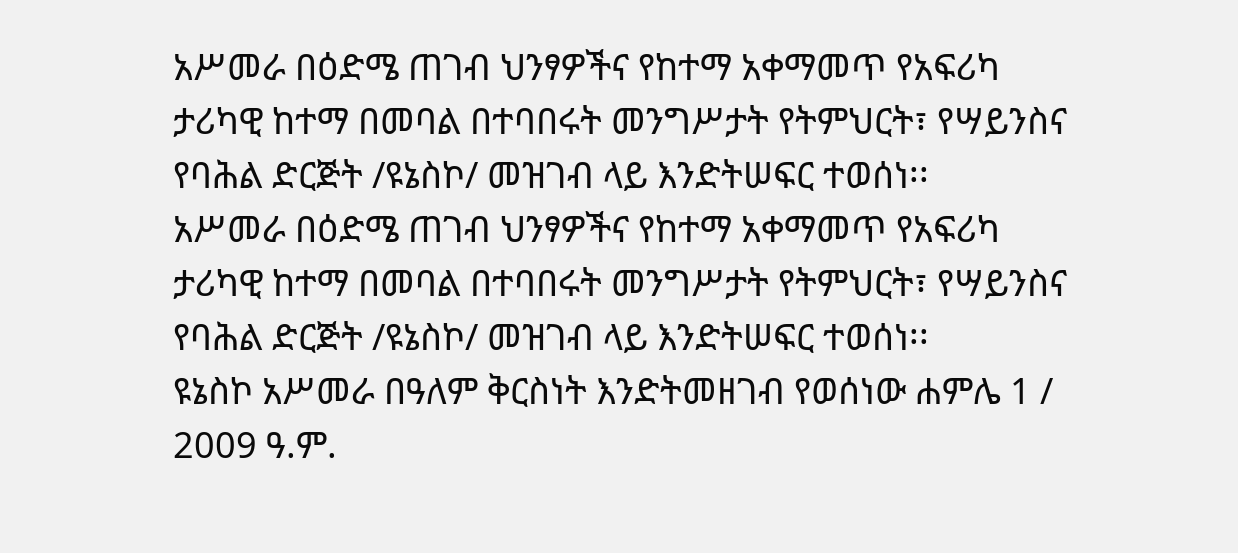አሥመራ በዕድሜ ጠገብ ህንፃዎችና የከተማ አቀማመጥ የአፍሪካ ታሪካዊ ከተማ በመባል በተባበሩት መንግሥታት የትምህርት፣ የሣይንስና የባሕል ድርጅት /ዩኔስኮ/ መዝገብ ላይ እንድትሠፍር ተወሰነ፡፡
አሥመራ በዕድሜ ጠገብ ህንፃዎችና የከተማ አቀማመጥ የአፍሪካ ታሪካዊ ከተማ በመባል በተባበሩት መንግሥታት የትምህርት፣ የሣይንስና የባሕል ድርጅት /ዩኔስኮ/ መዝገብ ላይ እንድትሠፍር ተወሰነ፡፡
ዩኔስኮ አሥመራ በዓለም ቅርስነት እንድትመዘገብ የወሰነው ሐምሌ 1 / 2009 ዓ.ም.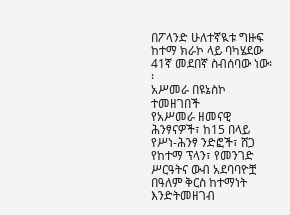በፖላንድ ሁለተኛዪቱ ግዙፍ ከተማ ክራኮ ላይ ባካሄደው 41ኛ መደበኛ ስብሰባው ነው፡፡
አሥመራ በዩኔስኮ ተመዘገበች
የአሥመራ ዘመናዊ ሕንፃናዎች፣ ከ15 በላይ የሥነ-ሕንፃ ንድፎች፣ ሸጋ የከተማ ፕላን፣ የመንገድ ሥርዓትና ውብ አደባባዮቿ በዓለም ቅርስ ከተማነት እንድትመዘገብ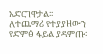አድርገዋታል፡፡
ለተጨማሪ የተያያዘውን የድምፅ ፋይል ያዳምጡ፡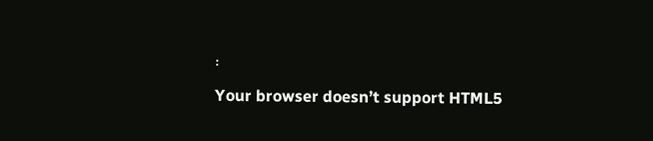፡
Your browser doesn’t support HTML5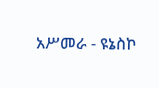አሥመራ - ዩኔስኮ